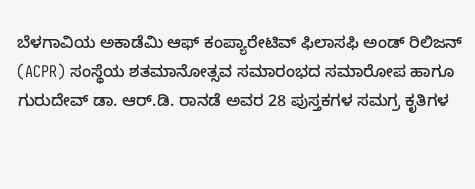ಬೆಳಗಾವಿಯ ಅಕಾಡೆಮಿ ಆಫ್ ಕಂಪ್ಯಾರೇಟಿವ್ ಫಿಲಾಸಫಿ ಅಂಡ್ ರಿಲಿಜನ್ (ACPR) ಸಂಸ್ಥೆಯ ಶತಮಾನೋತ್ಸವ ಸಮಾರಂಭದ ಸಮಾರೋಪ ಹಾಗೂ ಗುರುದೇವ್ ಡಾ. ಆರ್.ಡಿ. ರಾನಡೆ ಅವರ 28 ಪುಸ್ತಕಗಳ ಸಮಗ್ರ ಕೃತಿಗಳ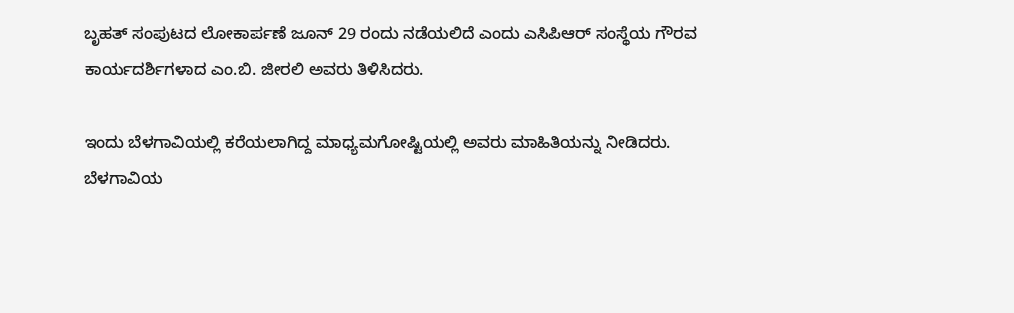ಬೃಹತ್ ಸಂಪುಟದ ಲೋಕಾರ್ಪಣೆ ಜೂನ್ 29 ರಂದು ನಡೆಯಲಿದೆ ಎಂದು ಎಸಿಪಿಆರ್ ಸಂಸ್ಥೆಯ ಗೌರವ ಕಾರ್ಯದರ್ಶಿಗಳಾದ ಎಂ.ಬಿ. ಜೀರಲಿ ಅವರು ತಿಳಿಸಿದರು.

ಇಂದು ಬೆಳಗಾವಿಯಲ್ಲಿ ಕರೆಯಲಾಗಿದ್ದ ಮಾಧ್ಯಮಗೋಷ್ಟಿಯಲ್ಲಿ ಅವರು ಮಾಹಿತಿಯನ್ನು ನೀಡಿದರು. ಬೆಳಗಾವಿಯ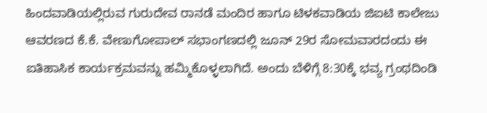ಹಿಂದವಾಡಿಯಲ್ಲಿರುವ ಗುರುದೇವ ರಾನಡೆ ಮಂದಿರ ಹಾಗೂ ಟಿಳಕವಾಡಿಯ ಜಿಐಟಿ ಕಾಲೇಜು ಆವರಣದ ಕೆ.ಕೆ. ವೇಣುಗೋಪಾಲ್ ಸಭಾಂಗಣದಲ್ಲಿ ಜೂನ್ 29ರ ಸೋಮವಾರದಂದು ಈ ಐತಿಹಾಸಿಕ ಕಾರ್ಯಕ್ರಮವನ್ನು ಹಮ್ಮಿಕೊಳ್ಳಲಾಗಿದೆ. ಅಂದು ಬೆಳಿಗ್ಗೆ 8:30ಕ್ಕೆ ಭವ್ಯ ಗ್ರಂಥದಿಂಡಿ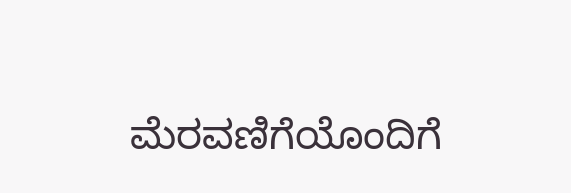ಮೆರವಣಿಗೆಯೊಂದಿಗೆ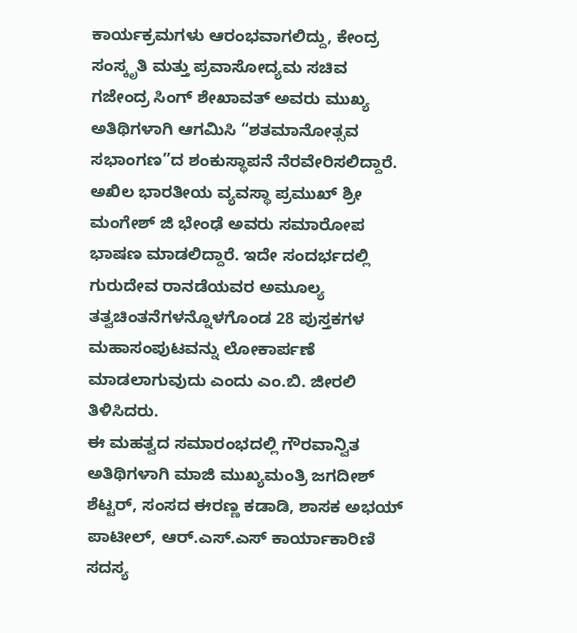ಕಾರ್ಯಕ್ರಮಗಳು ಆರಂಭವಾಗಲಿದ್ದು, ಕೇಂದ್ರ ಸಂಸ್ಕೃತಿ ಮತ್ತು ಪ್ರವಾಸೋದ್ಯಮ ಸಚಿವ ಗಜೇಂದ್ರ ಸಿಂಗ್ ಶೇಖಾವತ್ ಅವರು ಮುಖ್ಯ ಅತಿಥಿಗಳಾಗಿ ಆಗಮಿಸಿ “ಶತಮಾನೋತ್ಸವ ಸಭಾಂಗಣ”ದ ಶಂಕುಸ್ಥಾಪನೆ ನೆರವೇರಿಸಲಿದ್ದಾರೆ. ಅಖಿಲ ಭಾರತೀಯ ವ್ಯವಸ್ಥಾ ಪ್ರಮುಖ್ ಶ್ರೀ ಮಂಗೇಶ್ ಜಿ ಭೇಂಢೆ ಅವರು ಸಮಾರೋಪ ಭಾಷಣ ಮಾಡಲಿದ್ದಾರೆ. ಇದೇ ಸಂದರ್ಭದಲ್ಲಿ ಗುರುದೇವ ರಾನಡೆಯವರ ಅಮೂಲ್ಯ ತತ್ವಚಿಂತನೆಗಳನ್ನೊಳಗೊಂಡ 28 ಪುಸ್ತಕಗಳ ಮಹಾಸಂಪುಟವನ್ನು ಲೋಕಾರ್ಪಣೆ ಮಾಡಲಾಗುವುದು ಎಂದು ಎಂ.ಬಿ. ಜೀರಲಿ ತಿಳಿಸಿದರು.
ಈ ಮಹತ್ವದ ಸಮಾರಂಭದಲ್ಲಿ ಗೌರವಾನ್ವಿತ ಅತಿಥಿಗಳಾಗಿ ಮಾಜಿ ಮುಖ್ಯಮಂತ್ರಿ ಜಗದೀಶ್ ಶೆಟ್ಟರ್, ಸಂಸದ ಈರಣ್ಣ ಕಡಾಡಿ, ಶಾಸಕ ಅಭಯ್ ಪಾಟೀಲ್, ಆರ್.ಎಸ್.ಎಸ್ ಕಾರ್ಯಾಕಾರಿಣಿ ಸದಸ್ಯ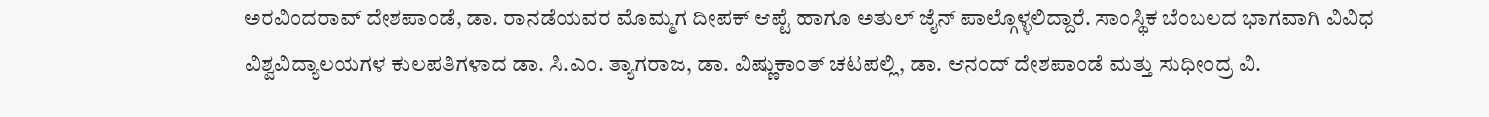ಅರವಿಂದರಾವ್ ದೇಶಪಾಂಡೆ, ಡಾ. ರಾನಡೆಯವರ ಮೊಮ್ಮಗ ದೀಪಕ್ ಆಪ್ಟೆ ಹಾಗೂ ಅತುಲ್ ಜೈನ್ ಪಾಲ್ಗೊಳ್ಳಲಿದ್ದಾರೆ. ಸಾಂಸ್ಥಿಕ ಬೆಂಬಲದ ಭಾಗವಾಗಿ ವಿವಿಧ ವಿಶ್ವವಿದ್ಯಾಲಯಗಳ ಕುಲಪತಿಗಳಾದ ಡಾ. ಸಿ.ಎಂ. ತ್ಯಾಗರಾಜ, ಡಾ. ವಿಷ್ಣುಕಾಂತ್ ಚಟಪಲ್ಲಿ, ಡಾ. ಆನಂದ್ ದೇಶಪಾಂಡೆ ಮತ್ತು ಸುಧೀಂದ್ರ ವಿ.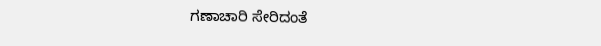ಗಣಾಚಾರಿ ಸೇರಿದಂತೆ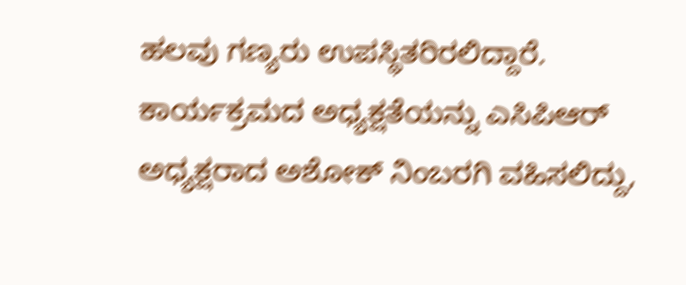ಹಲವು ಗಣ್ಯರು ಉಪಸ್ಥಿತರಿರಲಿದ್ದಾರೆ. ಕಾರ್ಯಕ್ರಮದ ಅಧ್ಯಕ್ಷತೆಯನ್ನು ಎಸಿಪಿಆರ್ ಅಧ್ಯಕ್ಷರಾದ ಅಶೋಕ್ ನಿಂಬರಗಿ ವಹಿಸಲಿದ್ದು,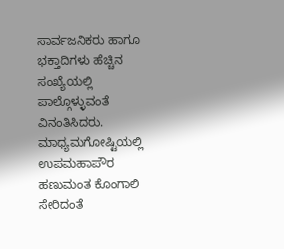ಸಾರ್ವಜನಿಕರು ಹಾಗೂ ಭಕ್ತಾದಿಗಳು ಹೆಚ್ಚಿನ ಸಂಖ್ಯೆಯಲ್ಲಿ ಪಾಲ್ಗೊಳ್ಳುವಂತೆ ವಿನಂತಿಸಿದರು.
ಮಾಧ್ಯಮಗೋಷ್ಟಿಯಲ್ಲಿ ಉಪಮಹಾಪೌರ ಹಣುಮಂತ ಕೊಂಗಾಲಿ ಸೇರಿದಂತೆ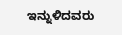ಇನ್ನುಳಿದವರು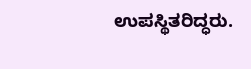ಉಪಸ್ಥಿತರಿದ್ಧರು.